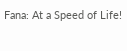Fana: At a Speed of Life!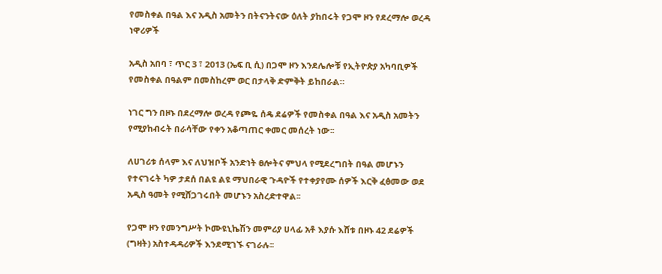የመስቀል በዓል እና አዲስ አመትን በትናንትናው ዕለት ያከበሩት የጋሞ ዞን የደረማሎ ወረዳ ነዋሪዎች

አዲስ አበባ ፣ ጥር 3 ፣ 2013 (ኤፍ ቢ ሲ) በጋሞ ዞን እንደሌሎቹ የኢትዮጵያ አካባቢዎች የመስቀል በዓልም በመስከረም ወር በታላቅ ድምቅት ይከበራል።

ነገር ግን በዞኑ በደረማሎ ወረዳ የጮዬ ሰዴ ደሬዎች የመስቀል በዓል እና አዲስ አመትን የሚያከብሩት በራሳቸው የቀን አቆጣጠር ቀመር መሰረት ነው፡፡

ለሀገሪቱ ሰላም እና ለህዝቦች አንድነት ፀሎትና ምህላ የሚደረግበት በዓል መሆኑን የተናገሩት ካዎ ታደሰ በልዩ ልዩ ማህበራዊ ጉዳዮች የተቀያየሙ ሰዎች እርቅ ፈፅመው ወደ አዲስ ዓመት የሚሸጋገሩበት መሆኑን አስረድተዋል፡፡

የጋሞ ዞን የመንግሥት ኮሙዩኒኬሽን መምሪያ ሀላፊ አቶ እያሱ እሸቱ በዞኑ 42 ደሬዎች (ግዛት) አስተዳዳሪዎች እንደሚገኙ ናገራሉ፡፡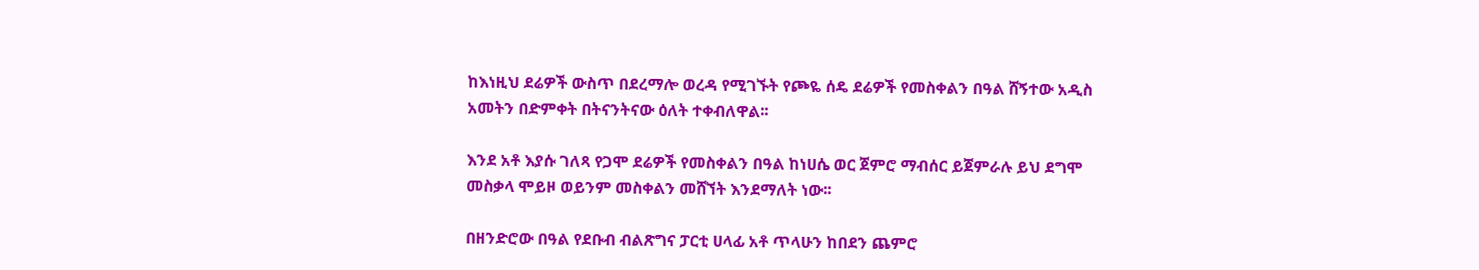ከእነዚህ ደሬዎች ውስጥ በደረማሎ ወረዳ የሚገኙት የጮዬ ሰዴ ደሬዎች የመስቀልን በዓል ሸኝተው አዲስ አመትን በድምቀት በትናንትናው ዕለት ተቀብለዋል፡፡

እንደ አቶ እያሱ ገለጻ የጋሞ ደሬዎች የመስቀልን በዓል ከነሀሴ ወር ጀምሮ ማብሰር ይጀምራሉ ይህ ደግሞ መስቃላ ሞይዞ ወይንም መስቀልን መሸኘት እንደማለት ነው፡፡

በዘንድሮው በዓል የደቡብ ብልጽግና ፓርቲ ሀላፊ አቶ ጥላሁን ከበደን ጨምሮ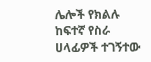ሌሎች የክልሉ ከፍተኛ የስራ ሀላፊዎች ተገኝተው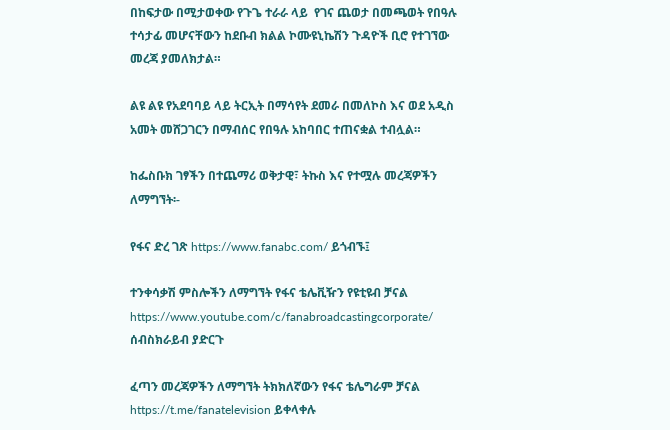በከፍታው በሚታወቀው የጉጌ ተራራ ላይ  የገና ጨወታ በመጫወት የበዓሉ ተሳታፊ መሆናቸውን ከደቡብ ክልል ኮሙዩኒኬሽን ጉዳዮች ቢሮ የተገኘው መረጃ ያመለክታል።

ልዩ ልዩ የአደባባይ ላይ ትርኢት በማሳየት ደመራ በመለኮስ እና ወደ አዲስ አመት መሸጋገርን በማብሰር የበዓሉ አከባበር ተጠናቋል ተብሏል።

ከፌስቡክ ገፃችን በተጨማሪ ወቅታዊ፣ ትኩስ እና የተሟሉ መረጃዎችን ለማግኘት፡-

የፋና ድረ ገጽ https://www.fanabc.com/ ይጎብኙ፤

ተንቀሳቃሽ ምስሎችን ለማግኘት የፋና ቴሌቪዥን የዩቲዩብ ቻናል https://www.youtube.com/c/fanabroadcastingcorporate/ ሰብስክራይብ ያድርጉ

ፈጣን መረጃዎችን ለማግኘት ትክክለኛውን የፋና ቴሌግራም ቻናል https://t.me/fanatelevision ይቀላቀሉ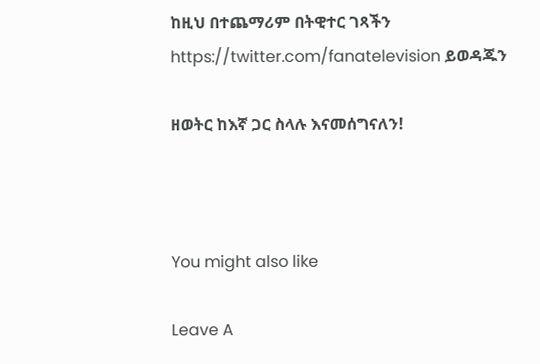ከዚህ በተጨማሪም በትዊተር ገጻችን https://twitter.com/fanatelevision ይወዳጁን

ዘወትር ከእኛ ጋር ስላሉ እናመሰግናለን!



You might also like

Leave A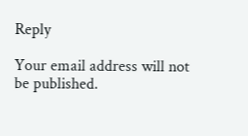Reply

Your email address will not be published.